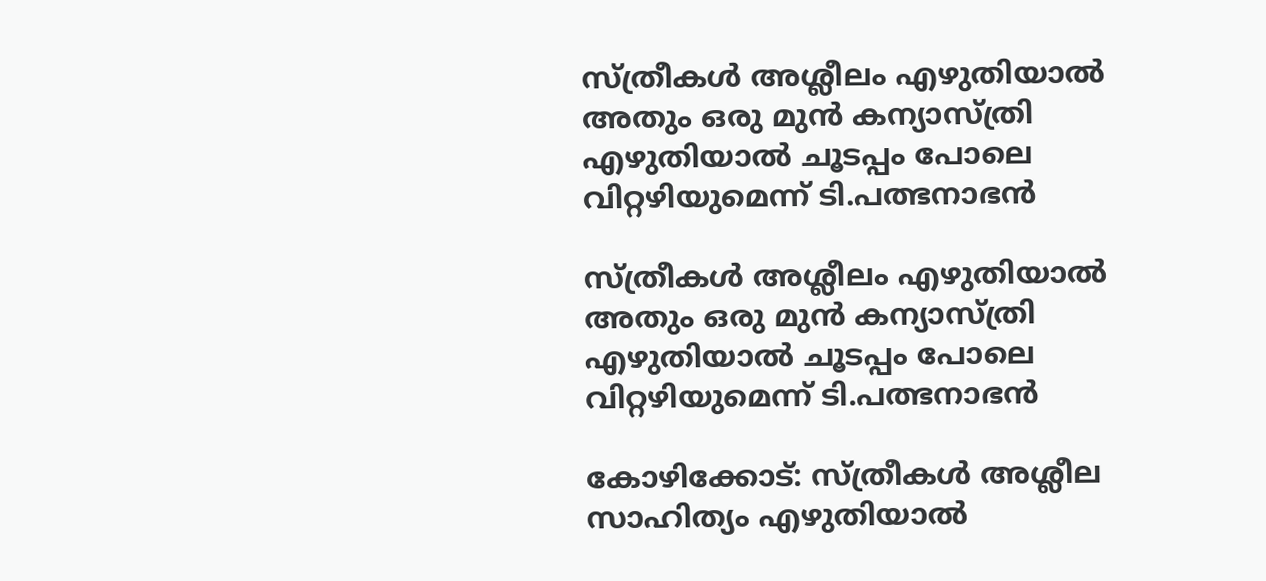സ്ത്രീകള്‍ അശ്ലീലം എഴുതിയാല്‍ അതും ഒരു മുന്‍ കന്യാസ്ത്രി എഴുതിയാല്‍ ചൂടപ്പം പോലെ വിറ്റഴിയുമെന്ന് ടി.പത്ഭനാഭന്‍

സ്ത്രീകള്‍ അശ്ലീലം എഴുതിയാല്‍ അതും ഒരു മുന്‍ കന്യാസ്ത്രി എഴുതിയാല്‍ ചൂടപ്പം പോലെ വിറ്റഴിയുമെന്ന് ടി.പത്ഭനാഭന്‍

കോഴിക്കോട്: സ്ത്രീകള്‍ അശ്ലീല സാഹിത്യം എഴുതിയാല്‍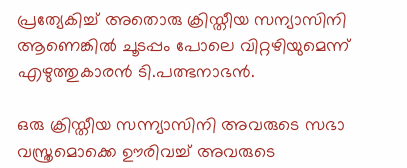പ്രത്യേകിച്ച് അതൊരു ക്രിസ്തീയ സന്യാസിനി ആണെങ്കില്‍ ചൂടപ്പം പോലെ വിറ്റഴിയുമെന്ന് എഴുത്തുകാരന്‍ ടി.പത്ഭനാഭന്‍.

ഒരു ക്രിസ്തീയ സന്ന്യാസിനി അവരുടെ സഭാ വസ്ത്രമൊക്കെ ഊരിവച്ച് അവരുടെ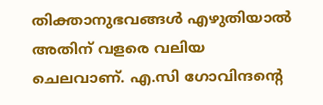തിക്താനുഭവങ്ങള്‍ എഴുതിയാല്‍ അതിന് വളരെ വലിയ ചെലവാണ്. എ.സി ഗോവിന്ദന്റെ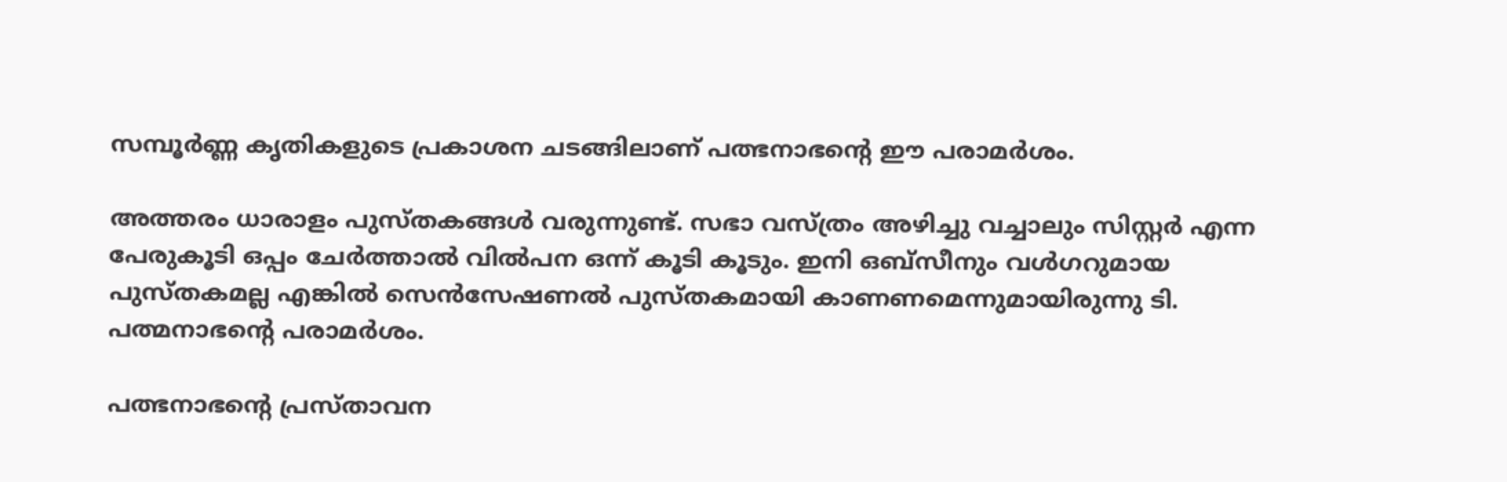സമ്പൂര്‍ണ്ണ കൃതികളുടെ പ്രകാശന ചടങ്ങിലാണ് പത്ഭനാഭന്റെ ഈ പരാമര്‍ശം.

അത്തരം ധാരാളം പുസ്തകങ്ങള്‍ വരുന്നുണ്ട്. സഭാ വസ്ത്രം അഴിച്ചു വച്ചാലും സിസ്റ്റര്‍ എന്ന പേരുകൂടി ഒപ്പം ചേര്‍ത്താല്‍ വില്‍പന ഒന്ന് കൂടി കൂടും. ഇനി ഒബ്സീനും വള്‍ഗറുമായ പുസ്തകമല്ല എങ്കില്‍ സെന്‍സേഷണല്‍ പുസ്തകമായി കാണണമെന്നുമായിരുന്നു ടി. പത്മനാഭന്റെ പരാമര്‍ശം.

പത്ഭനാഭന്റെ പ്രസ്താവന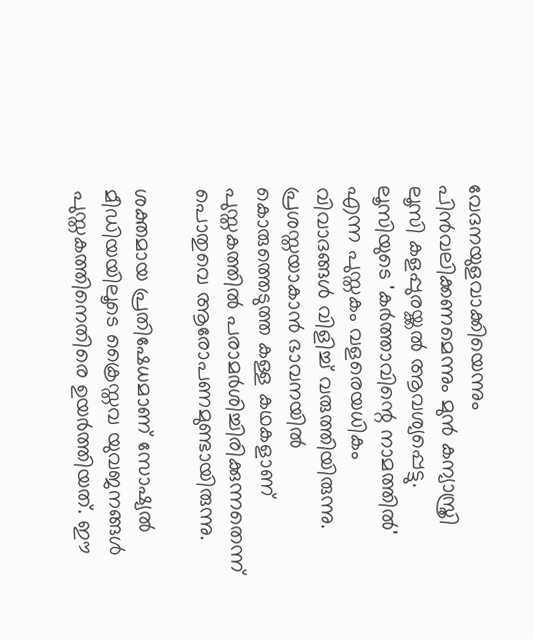വേദനയുളവാക്കിയെന്നും പിന്‍വലിക്കണമെന്നും മുന്‍ കന്യാസ്ത്രി ലൂസി കളപ്പുരയ്ക്കല്‍ ആവശ്യപ്പെട്ടു. ലൂസിയുടെ 'കര്‍ത്താവിന്റെ നാമത്തില്‍' എന്ന പുസ്തകം വളരെയധികം വിവാദങ്ങള്‍ വിളിച്ച് വരുത്തിയിരുന്നു. പ്രശസ്തയാകാന്‍ ഭാവനയില്‍ കൊരുത്തെടുത്ത കള്ള കഥകളാണ് പുസ്തകത്തില്‍ പരാമര്‍ശിച്ചിരിക്കുന്നതെന്ന് പൊതുവെ ആരോപണമുണ്ടായിരുന്നു.

ശക്തമായ പ്രതിഷേധമാണ് സോഷ്യല്‍ മീഡിയയിലൂടെ ക്രൈസ്തവ യുവജനങ്ങള്‍ പുസ്തകത്തിനെതിരെ ഉയര്‍ത്തിയത്. ഈ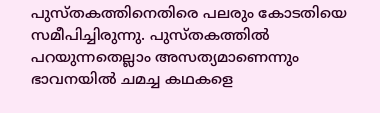പുസ്തകത്തിനെതിരെ പലരും കോടതിയെ സമീപിച്ചിരുന്നു. പുസ്തകത്തില്‍ പറയുന്നതെല്ലാം അസത്യമാണെന്നും ഭാവനയില്‍ ചമച്ച കഥകളെ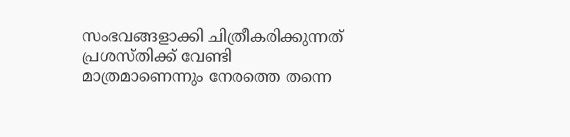സംഭവങ്ങളാക്കി ചിത്രീകരിക്കുന്നത് പ്രശസ്തിക്ക് വേണ്ടി മാത്രമാണെന്നും നേരത്തെ തന്നെ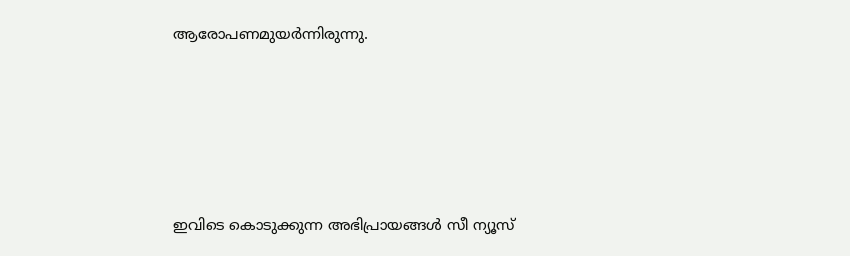ആരോപണമുയര്‍ന്നിരുന്നു.





ഇവിടെ കൊടുക്കുന്ന അഭിപ്രായങ്ങള്‍ സീ ന്യൂസ്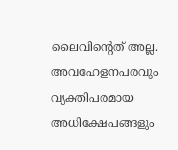ലൈവിന്റെത് അല്ല. അവഹേളനപരവും വ്യക്തിപരമായ അധിക്ഷേപങ്ങളും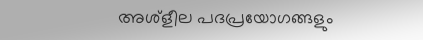അശ്‌ളീല പദപ്രയോഗങ്ങളും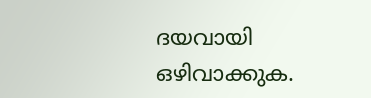ദയവായി ഒഴിവാക്കുക.